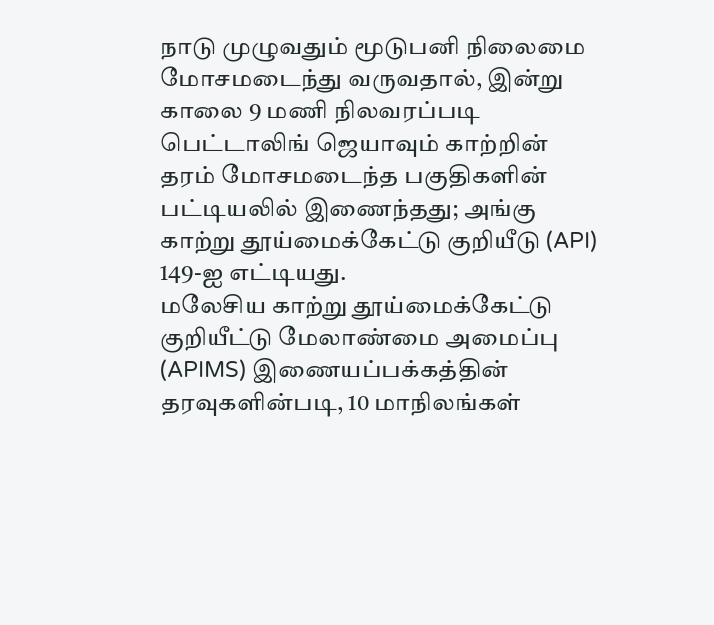நாடு முழுவதும் மூடுபனி நிலைமை மோசமடைந்து வருவதால், இன்று காலை 9 மணி நிலவரப்படி பெட்டாலிங் ஜெயாவும் காற்றின் தரம் மோசமடைந்த பகுதிகளின் பட்டியலில் இணைந்தது; அங்கு காற்று தூய்மைக்கேட்டு குறியீடு (API) 149-ஐ எட்டியது.
மலேசிய காற்று தூய்மைக்கேட்டு குறியீட்டு மேலாண்மை அமைப்பு (APIMS) இணையப்பக்கத்தின் தரவுகளின்படி, 10 மாநிலங்கள்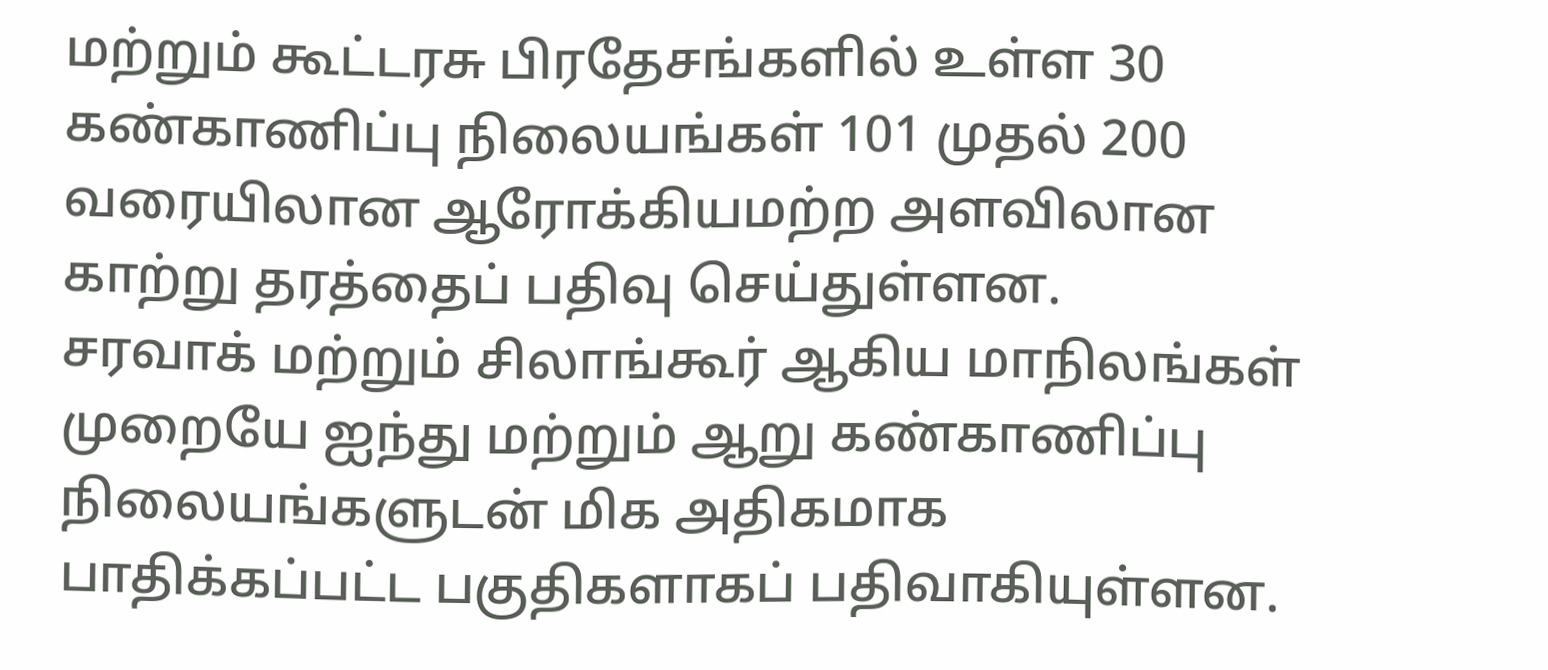மற்றும் கூட்டரசு பிரதேசங்களில் உள்ள 30 கண்காணிப்பு நிலையங்கள் 101 முதல் 200 வரையிலான ஆரோக்கியமற்ற அளவிலான காற்று தரத்தைப் பதிவு செய்துள்ளன.
சரவாக் மற்றும் சிலாங்கூர் ஆகிய மாநிலங்கள் முறையே ஐந்து மற்றும் ஆறு கண்காணிப்பு நிலையங்களுடன் மிக அதிகமாக பாதிக்கப்பட்ட பகுதிகளாகப் பதிவாகியுள்ளன.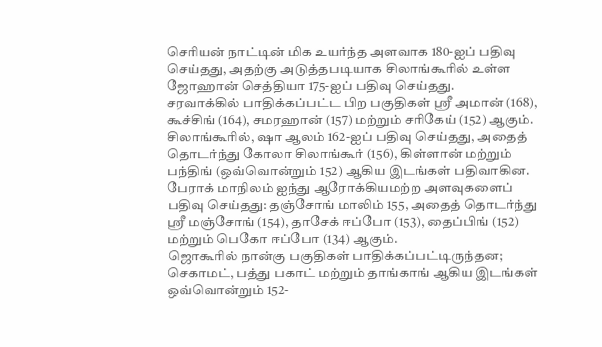செரியன் நாட்டின் மிக உயர்ந்த அளவாக 180-ஐப் பதிவு செய்தது, அதற்கு அடுத்தபடியாக சிலாங்கூரில் உள்ள ஜோஹான் செத்தியா 175-ஐப் பதிவு செய்தது.
சரவாக்கில் பாதிக்கப்பட்ட பிற பகுதிகள் ஸ்ரீ அமான் (168), கூச்சிங் (164), சமரஹான் (157) மற்றும் சரிகேய் (152) ஆகும்.
சிலாங்கூரில், ஷா ஆலம் 162-ஐப் பதிவு செய்தது, அதைத் தொடர்ந்து கோலா சிலாங்கூர் (156), கிள்ளான் மற்றும் பந்திங் (ஒவ்வொன்றும் 152) ஆகிய இடங்கள் பதிவாகின.
பேராக் மாநிலம் ஐந்து ஆரோக்கியமற்ற அளவுகளைப் பதிவு செய்தது: தஞ்சோங் மாலிம் 155, அதைத் தொடர்ந்து ஸ்ரீ மஞ்சோங் (154), தாசேக் ஈப்போ (153), தைப்பிங் (152) மற்றும் பெகோ ஈப்போ (134) ஆகும்.
ஜொகூரில் நான்கு பகுதிகள் பாதிக்கப்பட்டிருந்தன; செகாமட், பத்து பகாட் மற்றும் தாங்காங் ஆகிய இடங்கள் ஒவ்வொன்றும் 152-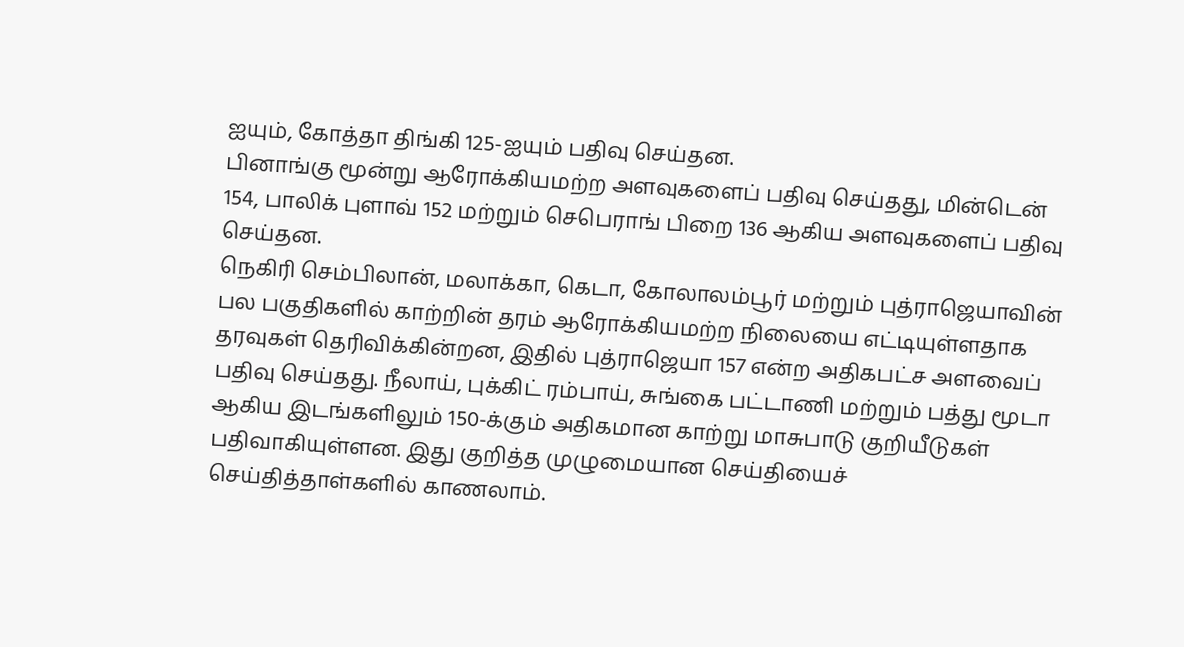ஐயும், கோத்தா திங்கி 125-ஐயும் பதிவு செய்தன.
பினாங்கு மூன்று ஆரோக்கியமற்ற அளவுகளைப் பதிவு செய்தது, மின்டென் 154, பாலிக் புளாவ் 152 மற்றும் செபெராங் பிறை 136 ஆகிய அளவுகளைப் பதிவு செய்தன.
நெகிரி செம்பிலான், மலாக்கா, கெடா, கோலாலம்பூர் மற்றும் புத்ராஜெயாவின் பல பகுதிகளில் காற்றின் தரம் ஆரோக்கியமற்ற நிலையை எட்டியுள்ளதாக தரவுகள் தெரிவிக்கின்றன, இதில் புத்ராஜெயா 157 என்ற அதிகபட்ச அளவைப் பதிவு செய்தது. நீலாய், புக்கிட் ரம்பாய், சுங்கை பட்டாணி மற்றும் பத்து மூடா ஆகிய இடங்களிலும் 150-க்கும் அதிகமான காற்று மாசுபாடு குறியீடுகள் பதிவாகியுள்ளன. இது குறித்த முழுமையான செய்தியைச் செய்தித்தாள்களில் காணலாம்.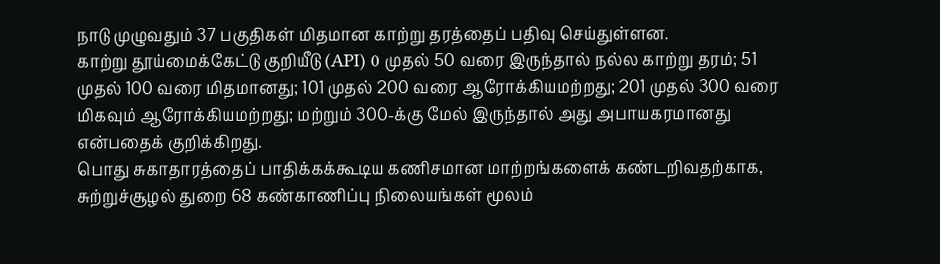நாடு முழுவதும் 37 பகுதிகள் மிதமான காற்று தரத்தைப் பதிவு செய்துள்ளன.
காற்று தூய்மைக்கேட்டு குறியீடு (API) 0 முதல் 50 வரை இருந்தால் நல்ல காற்று தரம்; 51 முதல் 100 வரை மிதமானது; 101 முதல் 200 வரை ஆரோக்கியமற்றது; 201 முதல் 300 வரை மிகவும் ஆரோக்கியமற்றது; மற்றும் 300-க்கு மேல் இருந்தால் அது அபாயகரமானது என்பதைக் குறிக்கிறது.
பொது சுகாதாரத்தைப் பாதிக்கக்கூடிய கணிசமான மாற்றங்களைக் கண்டறிவதற்காக, சுற்றுச்சூழல் துறை 68 கண்காணிப்பு நிலையங்கள் மூலம்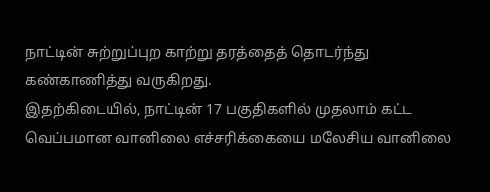நாட்டின் சுற்றுப்புற காற்று தரத்தைத் தொடர்ந்து கண்காணித்து வருகிறது.
இதற்கிடையில், நாட்டின் 17 பகுதிகளில் முதலாம் கட்ட வெப்பமான வானிலை எச்சரிக்கையை மலேசிய வானிலை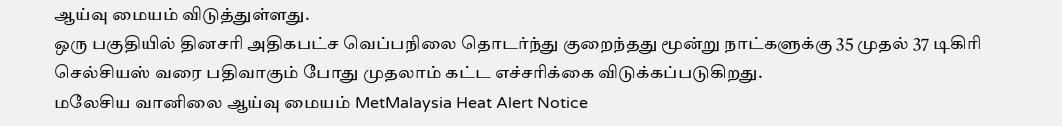ஆய்வு மையம் விடுத்துள்ளது.
ஒரு பகுதியில் தினசரி அதிகபட்ச வெப்பநிலை தொடர்ந்து குறைந்தது மூன்று நாட்களுக்கு 35 முதல் 37 டிகிரி செல்சியஸ் வரை பதிவாகும் போது முதலாம் கட்ட எச்சரிக்கை விடுக்கப்படுகிறது.
மலேசிய வானிலை ஆய்வு மையம் MetMalaysia Heat Alert Notice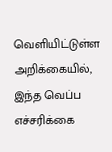வெளியிட்டுள்ள அறிக்கையில், இந்த வெப்ப எச்சரிக்கை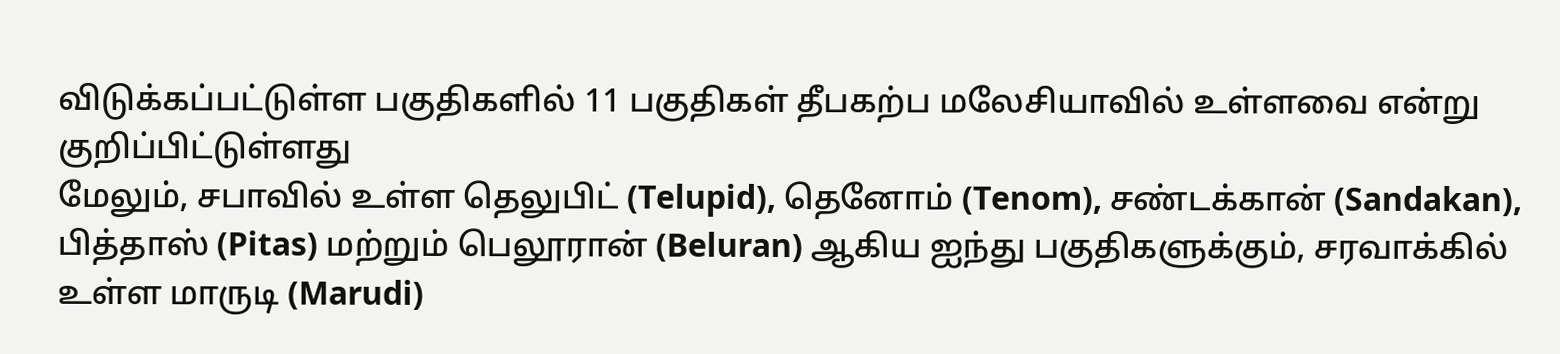விடுக்கப்பட்டுள்ள பகுதிகளில் 11 பகுதிகள் தீபகற்ப மலேசியாவில் உள்ளவை என்று குறிப்பிட்டுள்ளது
மேலும், சபாவில் உள்ள தெலுபிட் (Telupid), தெனோம் (Tenom), சண்டக்கான் (Sandakan), பித்தாஸ் (Pitas) மற்றும் பெலூரான் (Beluran) ஆகிய ஐந்து பகுதிகளுக்கும், சரவாக்கில் உள்ள மாருடி (Marudi)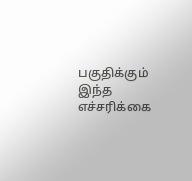பகுதிக்கும் இந்த எச்சரிக்கை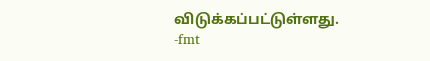விடுக்கப்பட்டுள்ளது.
-fmt